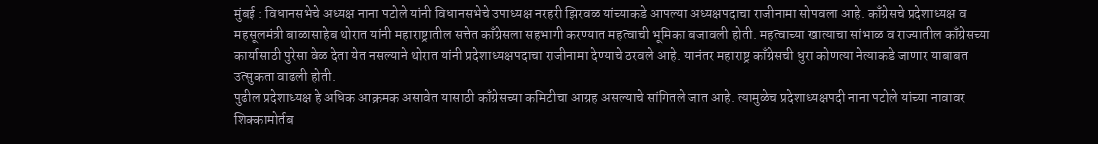मुंबई : विधानसभेचे अध्यक्ष नाना पटोले यांनी विधानसभेचे उपाध्यक्ष नरहरी झिरवळ यांच्याकडे आपल्या अध्यक्षपदाचा राजीनामा सोपवला आहे. काँग्रेसचे प्रदेशाध्यक्ष व महसूलमंत्री बाळासाहेब थोरात यांनी महाराष्ट्रातील सत्तेत काँग्रेसला सहभागी करण्यात महत्वाची भूमिका बजावली होती. महत्वाच्या खात्याचा सांभाळ व राज्यातील काँग्रेसच्या कार्यासाठी पुरेसा वेळ देता येत नसल्याने थोरात यांनी प्रदेशाध्यक्षपदाचा राजीनामा देण्याचे ठरवले आहे. यानंतर महाराष्ट्र काँग्रेसची धुरा कोणत्या नेत्याकडे जाणार याबाबत उत्सुकता वाढली होती.
पुढील प्रदेशाध्यक्ष हे अधिक आक्रमक असावेत यासाठी काँग्रेसच्या कमिटीचा आग्रह असल्याचे सांगितले जात आहे. त्यामुळेच प्रदेशाध्यक्षपदी नाना पटोले यांच्या नावावर शिक्कामोर्तब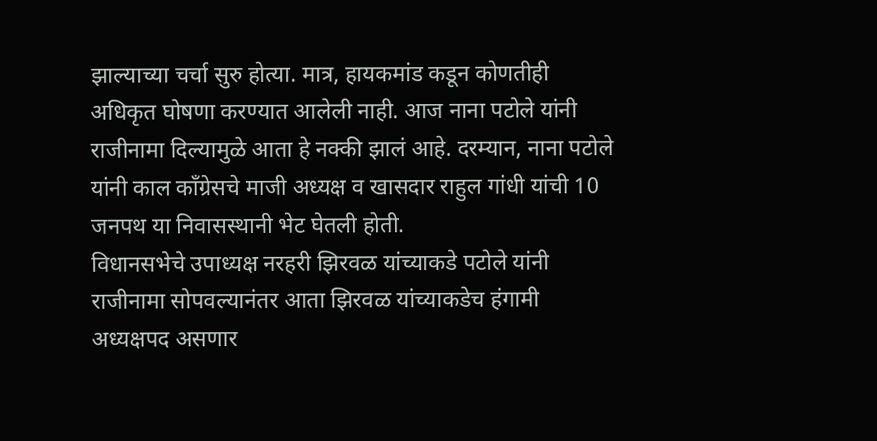झाल्याच्या चर्चा सुरु होत्या. मात्र, हायकमांड कडून कोणतीही अधिकृत घोषणा करण्यात आलेली नाही. आज नाना पटोले यांनी राजीनामा दिल्यामुळे आता हे नक्की झालं आहे. दरम्यान, नाना पटोले यांनी काल काँग्रेसचे माजी अध्यक्ष व खासदार राहुल गांधी यांची 10 जनपथ या निवासस्थानी भेट घेतली होती.
विधानसभेचे उपाध्यक्ष नरहरी झिरवळ यांच्याकडे पटोले यांनी राजीनामा सोपवल्यानंतर आता झिरवळ यांच्याकडेच हंगामी अध्यक्षपद असणार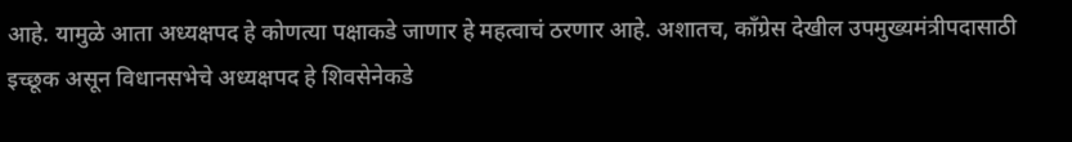आहे. यामुळे आता अध्यक्षपद हे कोणत्या पक्षाकडे जाणार हे महत्वाचं ठरणार आहे. अशातच, काँग्रेस देखील उपमुख्यमंत्रीपदासाठी इच्छूक असून विधानसभेचे अध्यक्षपद हे शिवसेनेकडे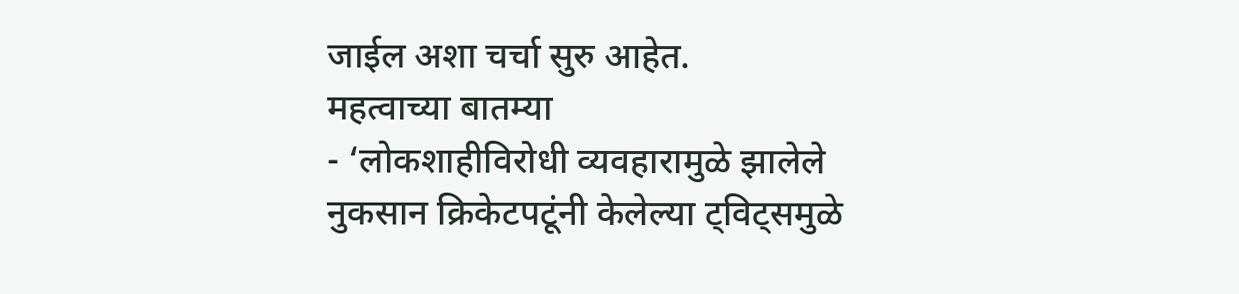जाईल अशा चर्चा सुरु आहेत.
महत्वाच्या बातम्या
- ‘लोकशाहीविरोधी व्यवहारामुळे झालेले नुकसान क्रिकेटपटूंनी केलेल्या ट्विट्समुळे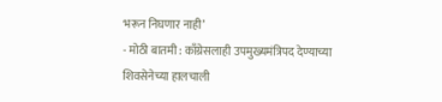भरून निघणार नाही’
- मोठी बातमी : काँग्रेसलाही उपमुख्यमंत्रिपद देण्याच्या शिवसेनेच्या हालचाली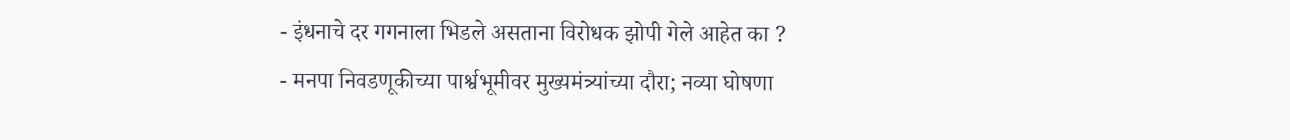- इंधनाचे दर गगनाला भिडले असताना विरोधक झोपी गेले आहेत का ?
- मनपा निवडणूकीच्या पार्श्वभूमीवर मुख्यमंत्र्यांच्या दौरा; नव्या घोषणा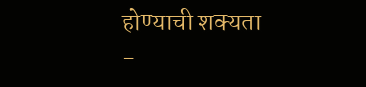होण्याची शक्यता
-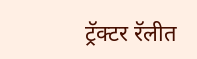ट्रॅक्टर रॅलीत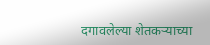दगावलेल्या शेतकऱ्याच्या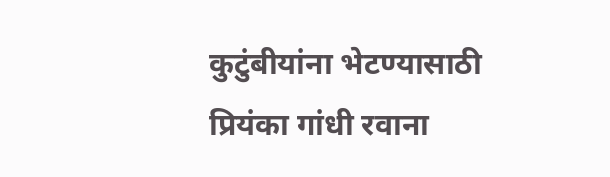कुटुंबीयांना भेटण्यासाठी प्रियंका गांधी रवाना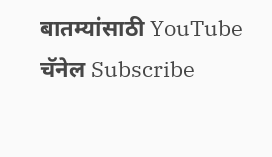बातम्यांसाठी YouTube चॅनेल Subscribe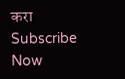करा
Subscribe Now